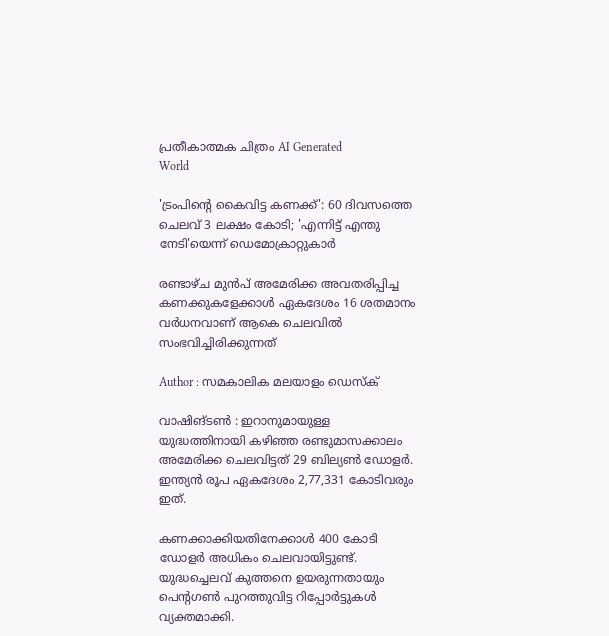പ്രതീകാത്മക ചിത്രം AI Generated
World

'ട്രംപിന്റെ കൈവിട്ട കണക്ക്': 60 ദിവസത്തെ ചെലവ് 3 ലക്ഷം കോടി; 'എന്നിട്ട് എന്തു നേടി'യെന്ന് ഡെമോക്രാറ്റുകാര്‍

രണ്ടാഴ്ച മുന്‍പ് അമേരിക്ക അവതരിപ്പിച്ച കണക്കുകളേക്കാള്‍ ഏകദേശം 16 ശതമാനം വര്‍ധനവാണ് ആകെ ചെലവില്‍ സംഭവിച്ചിരിക്കുന്നത്

Author : സമകാലിക മലയാളം ഡെസ്ക്

വാഷിങ്ടണ്‍ : ഇറാനുമായുള്ള യുദ്ധത്തിനായി കഴിഞ്ഞ രണ്ടുമാസക്കാലം അമേരിക്ക ചെലവിട്ടത് 29 ബില്യണ്‍ ഡോളര്‍. ഇന്ത്യന്‍ രൂപ ഏകദേശം 2,77,331 കോടിവരും ഇത്.

കണക്കാക്കിയതിനേക്കാള്‍ 400 കോടി ഡോളര്‍ അധികം ചെലവായിട്ടുണ്ട്. യുദ്ധച്ചെലവ് കുത്തനെ ഉയരുന്നതായും പെന്റഗണ്‍ പുറത്തുവിട്ട റിപ്പോര്‍ട്ടുകള്‍ വ്യക്തമാക്കി.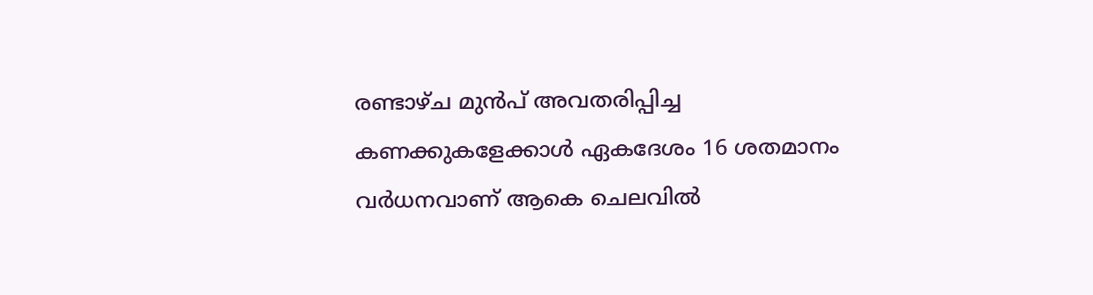രണ്ടാഴ്ച മുന്‍പ് അവതരിപ്പിച്ച കണക്കുകളേക്കാള്‍ ഏകദേശം 16 ശതമാനം വര്‍ധനവാണ് ആകെ ചെലവില്‍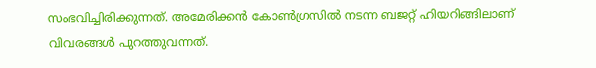സംഭവിച്ചിരിക്കുന്നത്. അമേരിക്കന്‍ കോണ്‍ഗ്രസില്‍ നടന്ന ബജറ്റ് ഹിയറിങ്ങിലാണ് വിവരങ്ങള്‍ പുറത്തുവന്നത്.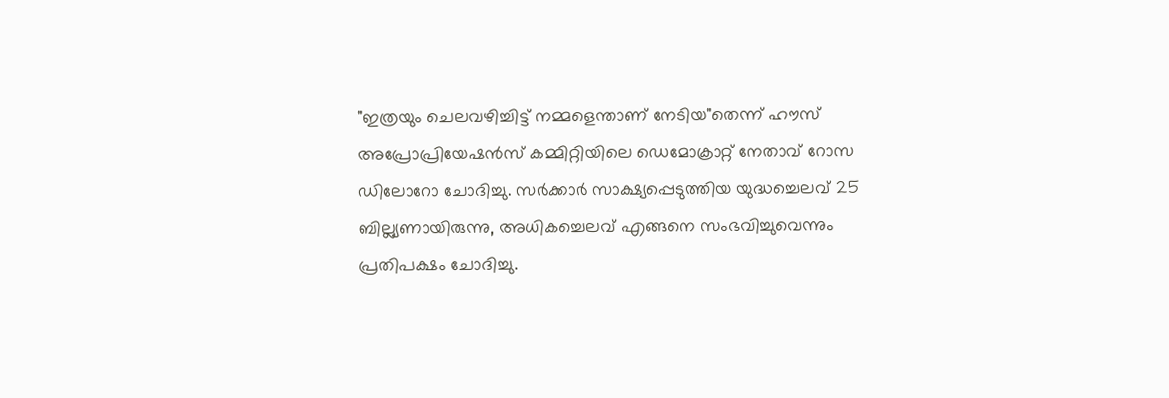"ഇത്രയും ചെലവഴിച്ചിട്ട് നമ്മളെന്താണ് നേടിയ"തെന്ന് ഹൗസ് അപ്രോപ്രിയേഷന്‍സ് കമ്മിറ്റിയിലെ ഡെമോക്രാറ്റ് നേതാവ് റോസ ഡിലോറോ ചോദിച്ചു. സര്‍ക്കാര്‍ സാക്ഷ്യപ്പെടുത്തിയ യുദ്ധച്ചെലവ് 25 ബില്ല്യണായിരുന്നു, അധികച്ചെലവ് എങ്ങനെ സംഭവിച്ചുവെന്നും പ്രതിപക്ഷം ചോദിച്ചു.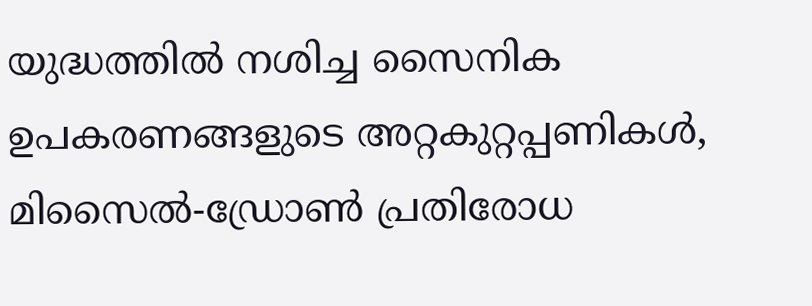യുദ്ധത്തില്‍ നശിച്ച സൈനിക ഉപകരണങ്ങളുടെ അറ്റകുറ്റപ്പണികള്‍, മിസൈല്‍-ഡ്രോണ്‍ പ്രതിരോധ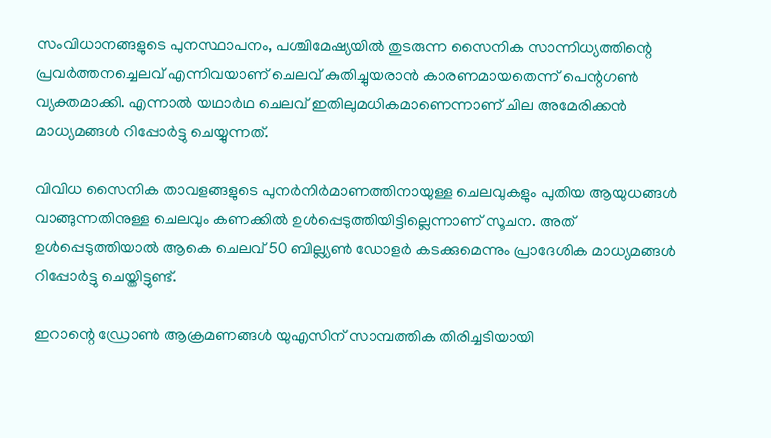സംവിധാനങ്ങളുടെ പുനസ്ഥാപനം, പശ്ചിമേഷ്യയില്‍ തുടരുന്ന സൈനിക സാന്നിധ്യത്തിന്റെ പ്രവര്‍ത്തനച്ചെലവ് എന്നിവയാണ് ചെലവ് കുതിച്ചുയരാന്‍ കാരണമായതെന്ന് പെന്റഗണ്‍ വ്യക്തമാക്കി. എന്നാല്‍ യഥാര്‍ഥ ചെലവ് ഇതിലുമധികമാണെന്നാണ് ചില അമേരിക്കന്‍ മാധ്യമങ്ങള്‍ റിപ്പോര്‍ട്ടു ചെയ്യുന്നത്.

വിവിധ സൈനിക താവളങ്ങളുടെ പുനര്‍നിര്‍മാണത്തിനായുള്ള ചെലവുകളും പുതിയ ആയുധങ്ങള്‍ വാങ്ങുന്നതിനുള്ള ചെലവും കണക്കില്‍ ഉള്‍പ്പെടുത്തിയിട്ടില്ലെന്നാണ് സൂചന. അത് ഉള്‍പ്പെടുത്തിയാല്‍ ആകെ ചെലവ് 50 ബില്ല്യണ്‍ ഡോളര്‍ കടക്കുമെന്നും പ്രാദേശിക മാധ്യമങ്ങള്‍ റിപ്പോര്‍ട്ടു ചെയ്തിട്ടുണ്ട്.

ഇറാന്റെ ഡ്രോണ്‍ ആക്രമണങ്ങള്‍ യുഎസിന് സാമ്പത്തിക തിരിച്ചടിയായി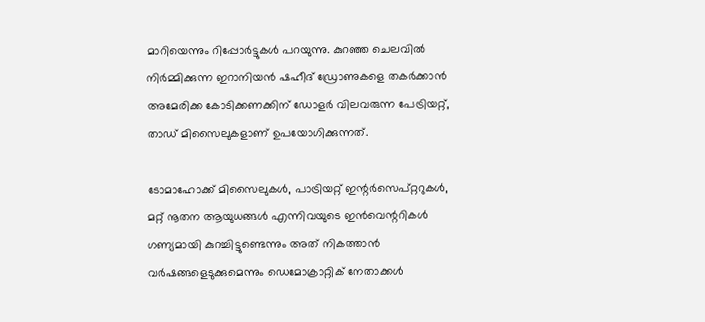മാറിയെന്നും റിപ്പോര്‍ട്ടുകള്‍ പറയുന്നു. കുറഞ്ഞ ചെലവില്‍ നിര്‍മ്മിക്കുന്ന ഇറാനിയന്‍ ഷഹീദ് ഡ്രോണുകളെ തകര്‍ക്കാന്‍ അമേരിക്ക കോടിക്കണക്കിന് ഡോളര്‍ വിലവരുന്ന പേട്രിയറ്റ്, താഡ് മിസൈലുകളാണ് ഉപയോഗിക്കുന്നത്.

ടോമാഹോക്ക് മിസൈലുകള്‍, പാട്രിയറ്റ് ഇന്റര്‍സെപ്റ്ററുകള്‍, മറ്റ് നൂതന ആയുധങ്ങള്‍ എന്നിവയുടെ ഇന്‍വെന്ററികള്‍ ഗണ്യമായി കുറച്ചിട്ടുണ്ടെന്നും അത് നികത്താന്‍ വര്‍ഷങ്ങളെടുക്കുമെന്നും ഡെമോക്രാറ്റിക് നേതാക്കള്‍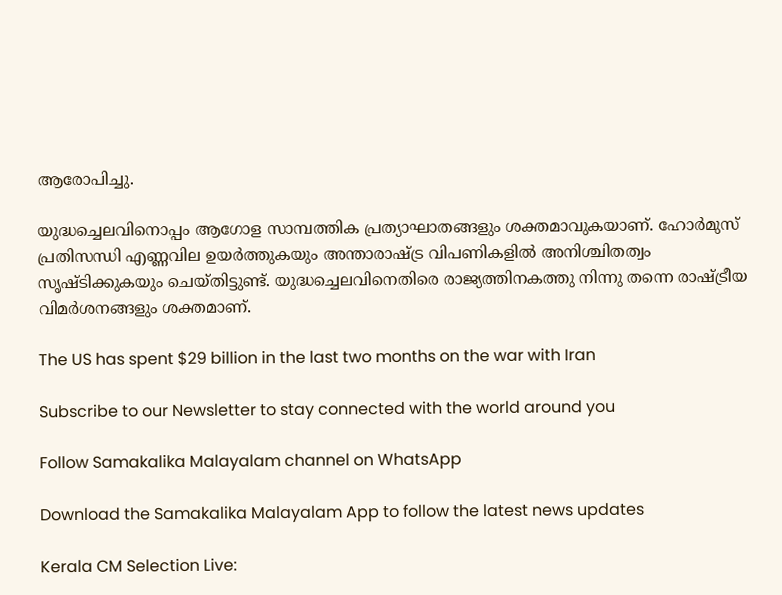ആരോപിച്ചു.

യുദ്ധച്ചെലവിനൊപ്പം ആഗോള സാമ്പത്തിക പ്രത്യാഘാതങ്ങളും ശക്തമാവുകയാണ്. ഹോര്‍മുസ് പ്രതിസന്ധി എണ്ണവില ഉയര്‍ത്തുകയും അന്താരാഷ്ട്ര വിപണികളില്‍ അനിശ്ചിതത്വം സൃഷ്ടിക്കുകയും ചെയ്തിട്ടുണ്ട്. യുദ്ധച്ചെലവിനെതിരെ രാജ്യത്തിനകത്തു നിന്നു തന്നെ രാഷ്ട്രീയ വിമര്‍ശനങ്ങളും ശക്തമാണ്.

The US has spent $29 billion in the last two months on the war with Iran

Subscribe to our Newsletter to stay connected with the world around you

Follow Samakalika Malayalam channel on WhatsApp

Download the Samakalika Malayalam App to follow the latest news updates

Kerala CM Selection Live: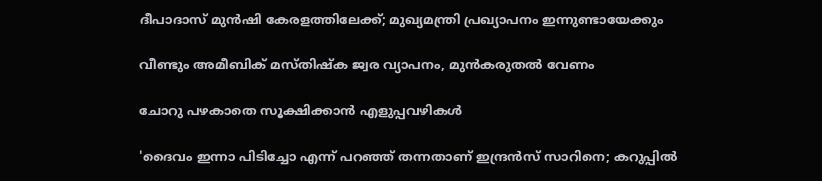ദീപാദാസ് മുൻഷി കേരളത്തിലേക്ക്; മുഖ്യമന്ത്രി പ്രഖ്യാപനം ഇന്നുണ്ടായേക്കും

വീണ്ടും അമീബിക് മസ്തിഷ്ക ജ്വര വ്യാപനം, മുൻകരുതൽ വേണം

ചോറു പഴകാതെ സൂക്ഷിക്കാൻ എളുപ്പവഴികൾ

'ദൈവം ഇന്നാ പിടിച്ചോ എന്ന് പറഞ്ഞ് തന്നതാണ് ഇന്ദ്രൻസ് സാറിനെ; കറുപ്പിൽ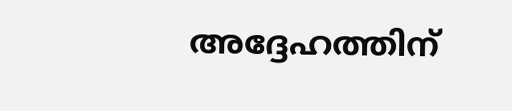അദ്ദേഹത്തിന്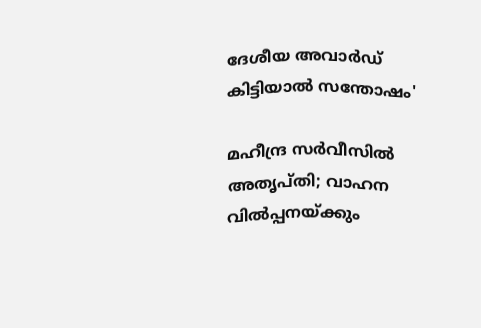ദേശീയ അവാർഡ് കിട്ടിയാൽ സന്തോഷം'

മഹീന്ദ്ര സർവീസിൽ അതൃപ്തി; വാഹന വിൽപ്പനയ്ക്കും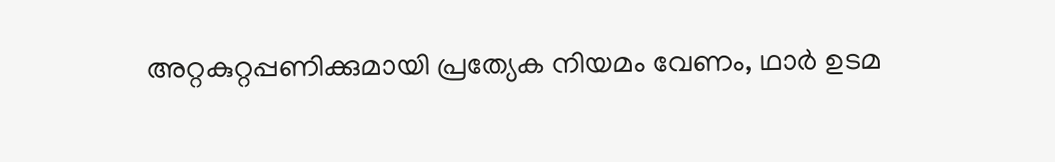അറ്റകുറ്റപ്പണിക്കുമായി പ്രത്യേക നിയമം വേണം, ഥാർ ഉടമ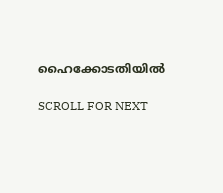ഹൈക്കോടതിയിൽ

SCROLL FOR NEXT